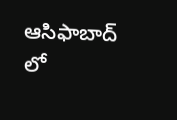ఆసిఫాబాద్ లో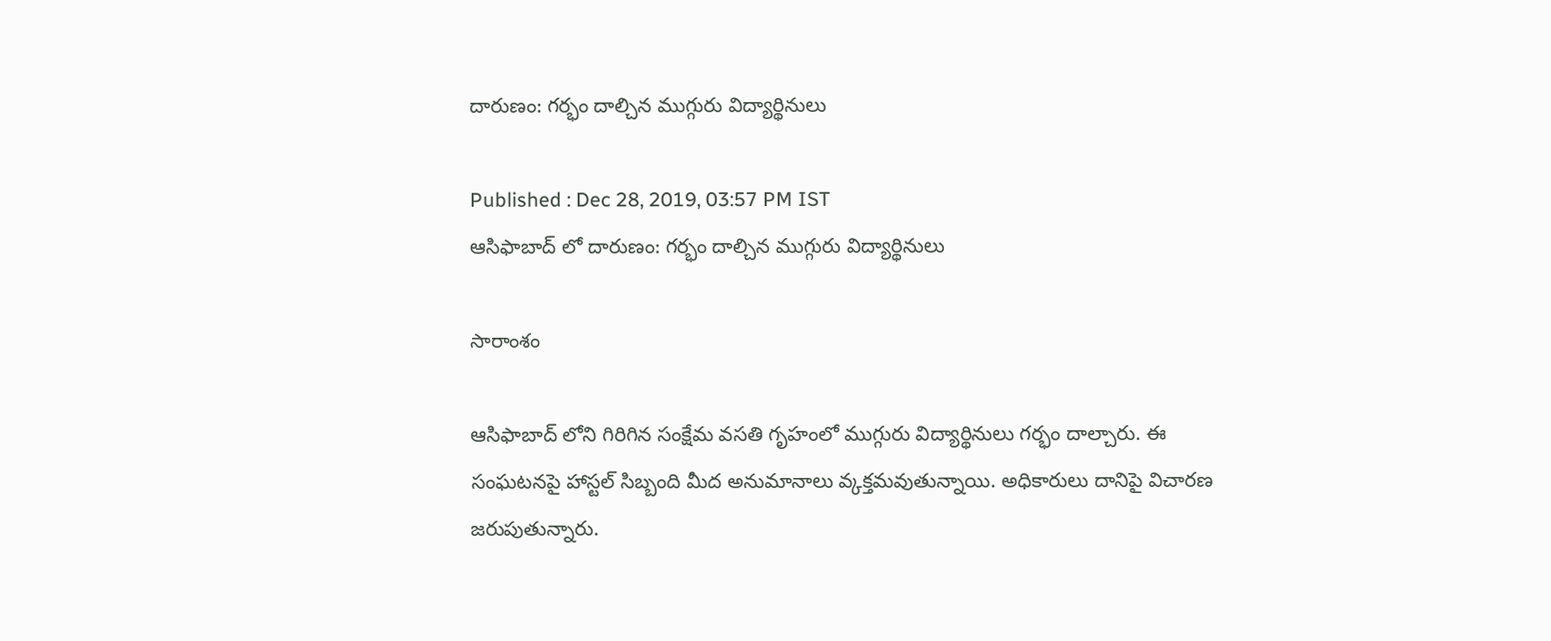దారుణం: గర్భం దాల్చిన ముగ్గురు విద్యార్థినులు

Published : Dec 28, 2019, 03:57 PM IST
ఆసిఫాబాద్ లో దారుణం: గర్భం దాల్చిన ముగ్గురు విద్యార్థినులు

సారాంశం

ఆసిఫాబాద్ లోని గిరిగిన సంక్షేమ వసతి గృహంలో ముగ్గురు విద్యార్థినులు గర్భం దాల్చారు. ఈ సంఘటనపై హాస్టల్ సిబ్బంది మీద అనుమానాలు వ్కక్తమవుతున్నాయి. అధికారులు దానిపై విచారణ జరుపుతున్నారు.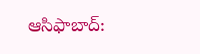ఆసిఫాబాద్: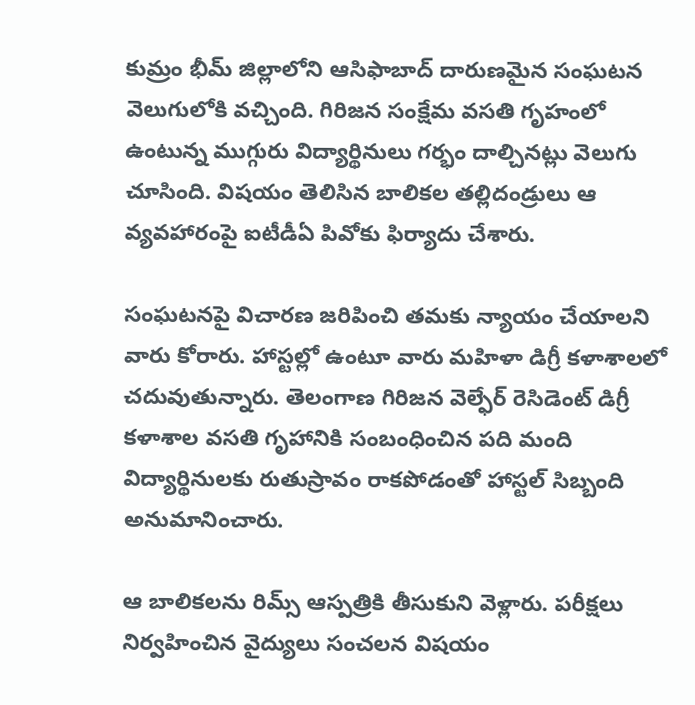కుమ్రం భీమ్ జిల్లాలోని ఆసిఫాబాద్ దారుణమైన సంఘటన వెలుగులోకి వచ్చింది. గిరిజన సంక్షేమ వసతి గృహంలో ఉంటున్న ముగ్గురు విద్యార్థినులు గర్భం దాల్చినట్లు వెలుగు చూసింది. విషయం తెలిసిన బాలికల తల్లిదండ్రులు ఆ వ్యవహారంపై ఐటీడీఏ పివోకు ఫిర్యాదు చేశారు.

సంఘటనపై విచారణ జరిపించి తమకు న్యాయం చేయాలని వారు కోరారు. హాస్టల్లో ఉంటూ వారు మహిళా డిగ్రీ కళాశాలలో చదువుతున్నారు. తెలంగాణ గిరిజన వెల్ఫేర్ రెసిడెంట్ డిగ్రీ కళాశాల వసతి గృహానికి సంబంధించిన పది మంది విద్యార్థినులకు రుతుస్రావం రాకపోడంతో హాస్టల్ సిబ్బంది అనుమానించారు.

ఆ బాలికలను రిమ్స్ ఆస్పత్రికి తీసుకుని వెళ్లారు. పరీక్షలు నిర్వహించిన వైద్యులు సంచలన విషయం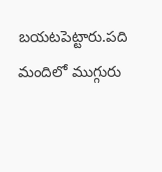బయటపెట్టారు.పది మందిలో ముగ్గురు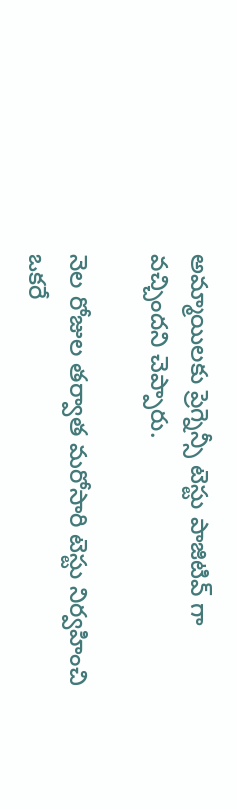అమ్మాయిలకు ప్రెగ్నెన్సీ టెస్టు పాజిటివ్ గా వచ్చిందని చెప్పారు.

నెల రోజుల తర్వాత మరోసారి టెస్టు నిర్వహించి ఒకరే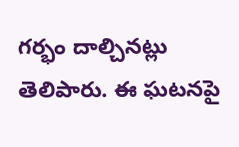గర్భం దాల్చినట్లు తెలిపారు. ఈ ఘటనపై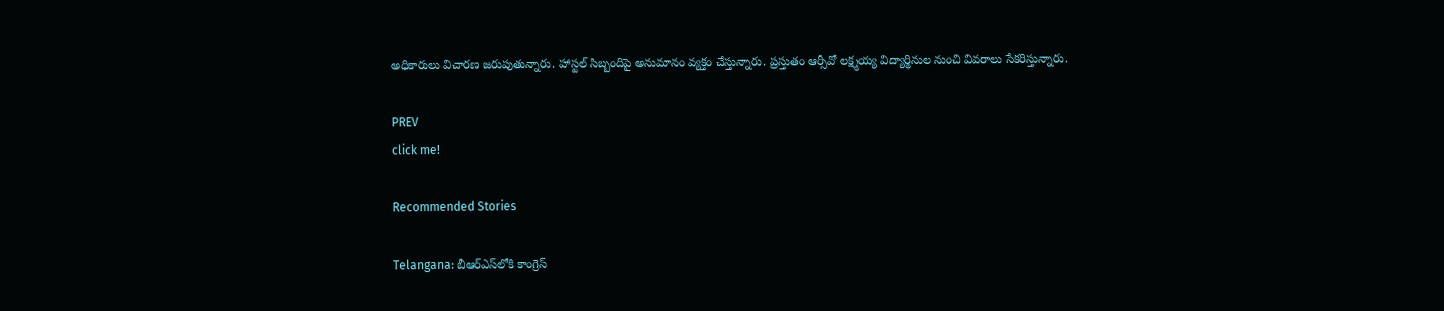అధికారులు విచారణ జరుపుతున్నారు. హాస్టల్ సిబ్బందిపై అనుమానం వ్యక్తం చేస్తున్నారు. ప్రస్తుతం ఆర్సీవో లక్ష్మయ్య విద్యార్థినుల నుంచి వివరాలు సేకరిస్తున్నారు.

PREV
click me!

Recommended Stories

Telangana: బీఆర్ఎస్‌లోకి కాంగ్రెస్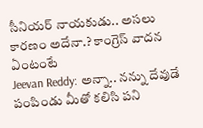సీనియ‌ర్ నాయ‌కుడు.. అస‌లు కార‌ణం అదేనా.? కాంగ్రెస్ వాద‌న ఏంటంటే
Jeevan Reddy: అన్నా.. నన్ను దేవుడే పంపిండు మీతో కలిసి పని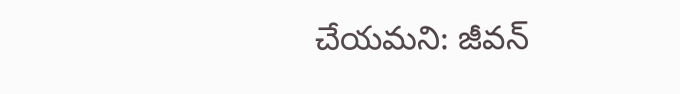చేయమని: జీవన్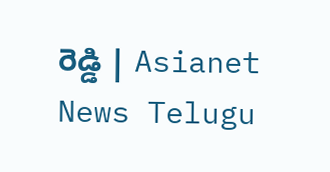రెడ్డి | Asianet News Telugu